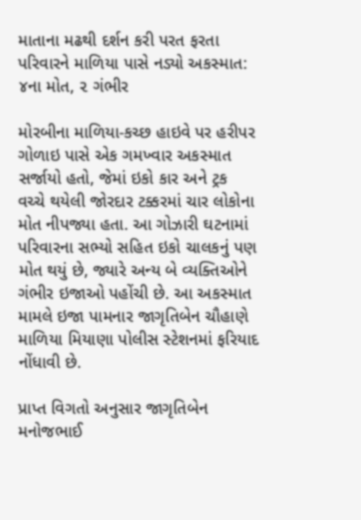માતાના મઢથી દર્શન કરી પરત ફરતા પરિવારને માળિયા પાસે નડ્યો અકસ્માત: ૪ના મોત, ૨ ગંભીર

મોરબીના માળિયા-કચ્છ હાઇવે પર હરીપર ગોળાઇ પાસે એક ગમખ્વાર અકસ્માત સર્જાયો હતો, જેમાં ઇકો કાર અને ટ્રક વચ્ચે થયેલી જોરદાર ટક્કરમાં ચાર લોકોના મોત નીપજ્યા હતા. આ ગોઝારી ઘટનામાં પરિવારના સભ્યો સહિત ઇકો ચાલકનું પણ મોત થયું છે, જ્યારે અન્ય બે વ્યક્તિઓને ગંભીર ઇજાઓ પહોંચી છે. આ અકસ્માત મામલે ઇજા પામનાર જાગૃતિબેન ચૌહાણે માળિયા મિયાણા પોલીસ સ્ટેશનમાં ફરિયાદ નોંધાવી છે.

પ્રાપ્ત વિગતો અનુસાર જાગૃતિબેન મનોજભાઈ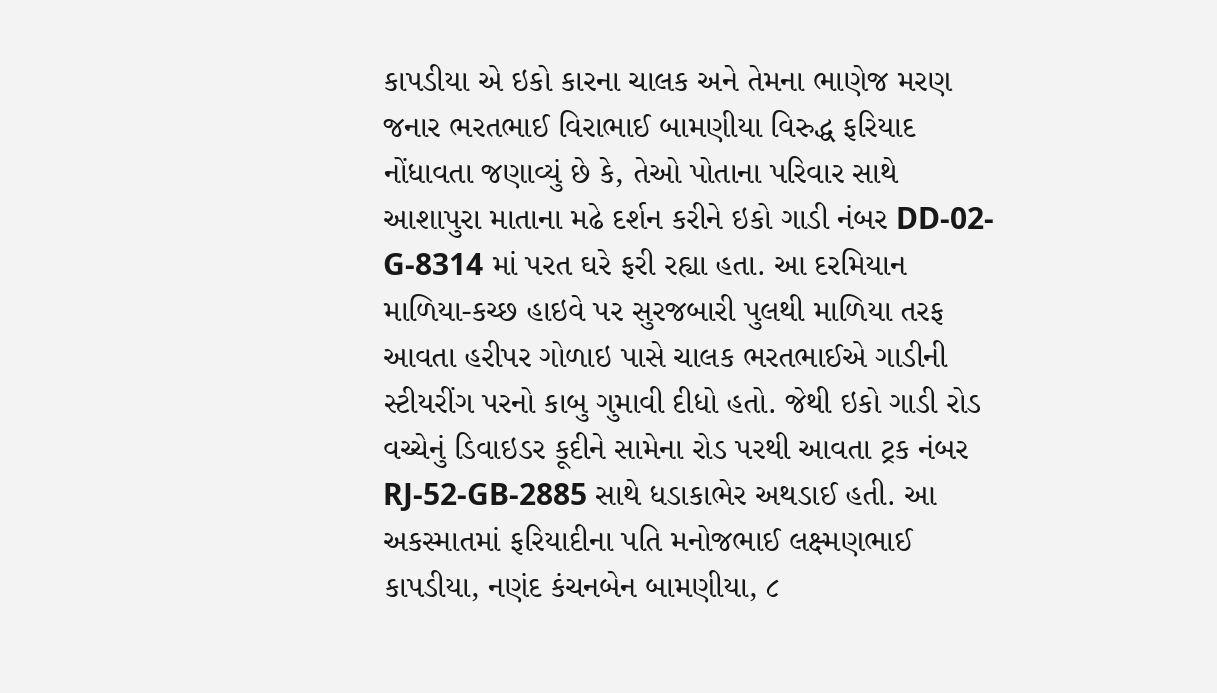કાપડીયા એ ઇકો કારના ચાલક અને તેમના ભાણેજ મરણ જનાર ભરતભાઈ વિરાભાઈ બામણીયા વિરુદ્ધ ફરિયાદ નોંધાવતા જણાવ્યું છે કે, તેઓ પોતાના પરિવાર સાથે આશાપુરા માતાના મઢે દર્શન કરીને ઇકો ગાડી નંબર DD-02-G-8314 માં પરત ઘરે ફરી રહ્યા હતા. આ દરમિયાન માળિયા-કચ્છ હાઇવે પર સુરજબારી પુલથી માળિયા તરફ આવતા હરીપર ગોળાઇ પાસે ચાલક ભરતભાઈએ ગાડીની સ્ટીયરીંગ પરનો કાબુ ગુમાવી દીધો હતો. જેથી ઇકો ગાડી રોડ વચ્ચેનું ડિવાઇડર કૂદીને સામેના રોડ પરથી આવતા ટ્રક નંબર RJ-52-GB-2885 સાથે ધડાકાભેર અથડાઈ હતી. આ અકસ્માતમાં ફરિયાદીના પતિ મનોજભાઈ લક્ષ્મણભાઈ કાપડીયા, નણંદ કંચનબેન બામણીયા, ૮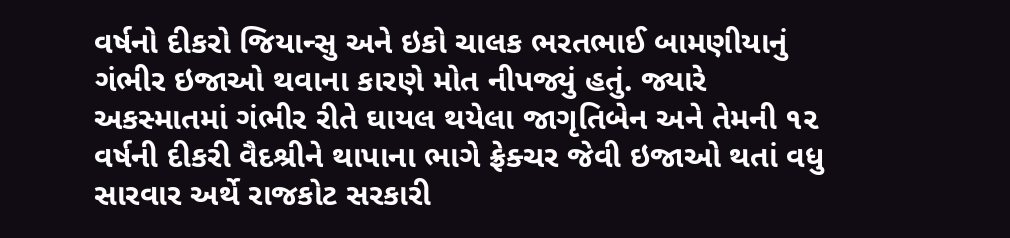વર્ષનો દીકરો જિયાન્સુ અને ઇકો ચાલક ભરતભાઈ બામણીયાનું ગંભીર ઇજાઓ થવાના કારણે મોત નીપજ્યું હતું. જ્યારે અકસ્માતમાં ગંભીર રીતે ઘાયલ થયેલા જાગૃતિબેન અને તેમની ૧૨ વર્ષની દીકરી વૈદશ્રીને થાપાના ભાગે ફ્રેક્ચર જેવી ઇજાઓ થતાં વધુ સારવાર અર્થે રાજકોટ સરકારી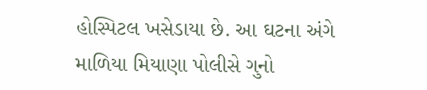હોસ્પિટલ ખસેડાયા છે. આ ઘટના અંગે માળિયા મિયાણા પોલીસે ગુનો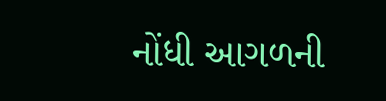નોંધી આગળની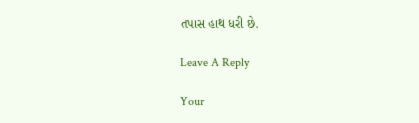તપાસ હાથ ધરી છે.

Leave A Reply

Your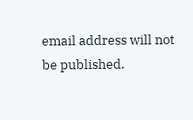email address will not be published.